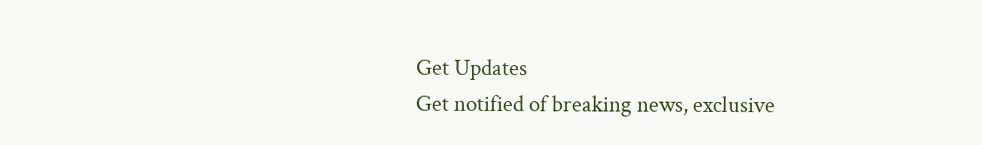Get Updates
Get notified of breaking news, exclusive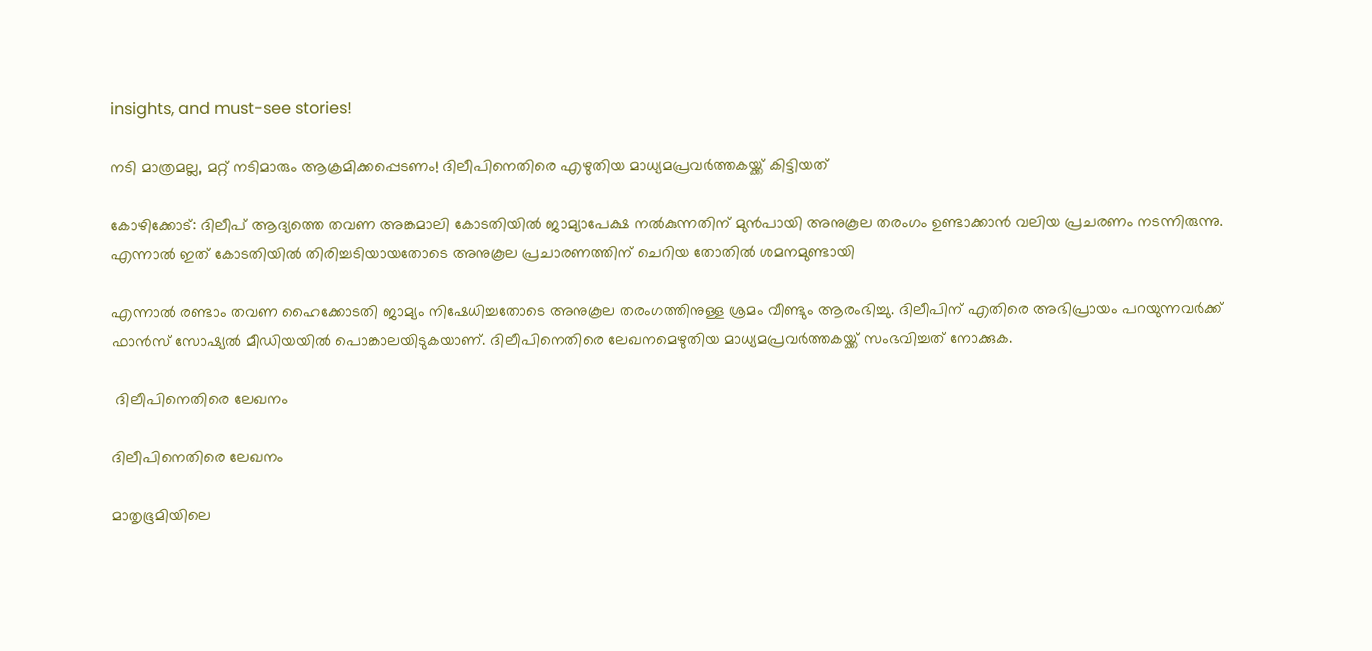insights, and must-see stories!

നടി മാത്രമല്ല, മറ്റ് നടിമാരും ആക്രമിക്കപ്പെടണം! ദിലീപിനെതിരെ എഴുതിയ മാധ്യമപ്രവർത്തകയ്ക്ക് കിട്ടിയത്

കോഴിക്കോട്: ദിലീപ് ആദ്യത്തെ തവണ അങ്കമാലി കോടതിയില്‍ ജാമ്യാപേക്ഷ നല്‍കുന്നതിന് മുന്‍പായി അനുകൂല തരംഗം ഉണ്ടാക്കാന്‍ വലിയ പ്രചരണം നടന്നിരുന്നു. എന്നാല്‍ ഇത് കോടതിയില്‍ തിരിച്ചടിയായതോടെ അനുകൂല പ്രചാരണത്തിന് ചെറിയ തോതില്‍ ശമനമുണ്ടായി

എന്നാല്‍ രണ്ടാം തവണ ഹൈക്കോടതി ജാമ്യം നിഷേധിച്ചതോടെ അനുകൂല തരംഗത്തിനുള്ള ശ്രമം വീണ്ടും ആരംഭിച്ചു. ദിലീപിന് എതിരെ അഭിപ്രായം പറയുന്നവര്‍ക്ക് ഫാന്‍സ് സോഷ്യല്‍ മീഡിയയില്‍ പൊങ്കാലയിടുകയാണ്. ദിലീപിനെതിരെ ലേഖനമെഴുതിയ മാധ്യമപ്രവര്‍ത്തകയ്ക്ക് സംഭവിച്ചത് നോക്കുക.

 ദിലീപിനെതിരെ ലേഖനം

ദിലീപിനെതിരെ ലേഖനം

മാതൃഭൂമിയിലെ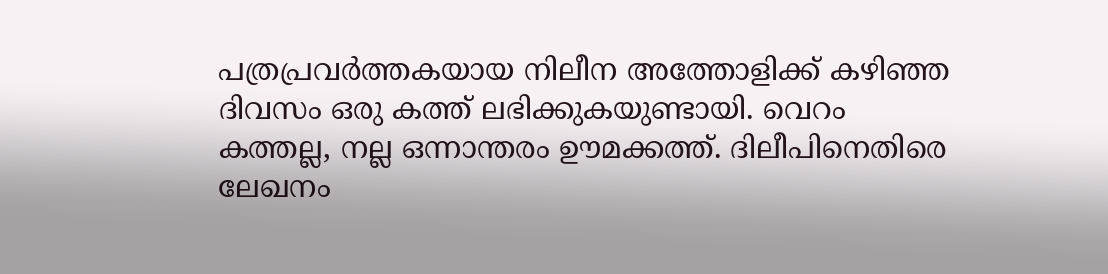പത്രപ്രവര്‍ത്തകയായ നിലീന അത്തോളിക്ക് കഴിഞ്ഞ ദിവസം ഒരു കത്ത് ലഭിക്കുകയുണ്ടായി. വെറം കത്തല്ല, നല്ല ഒന്നാന്തരം ഊമക്കത്ത്. ദിലീപിനെതിരെ ലേഖനം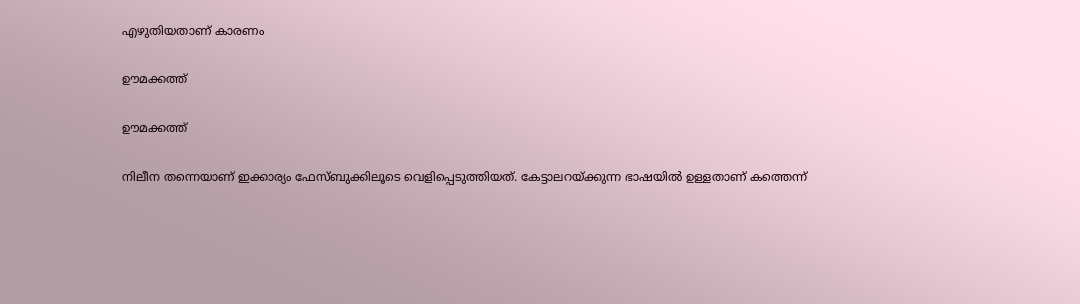എഴുതിയതാണ് കാരണം

ഊമക്കത്ത്

ഊമക്കത്ത്

നിലീന തന്നെയാണ് ഇക്കാര്യം ഫേസ്ബുക്കിലൂടെ വെളിപ്പെടുത്തിയത്. കേട്ടാലറയ്ക്കുന്ന ഭാഷയില്‍ ഉള്ളതാണ് കത്തെന്ന്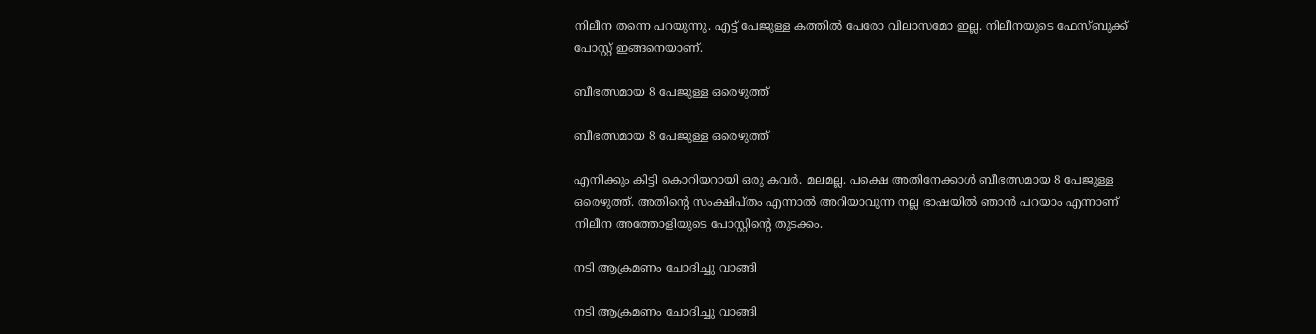നിലീന തന്നെ പറയുന്നു. എട്ട് പേജുള്ള കത്തില്‍ പേരോ വിലാസമോ ഇല്ല. നിലീനയുടെ ഫേസ്ബുക്ക് പോസ്റ്റ് ഇങ്ങനെയാണ്.

ബീഭത്സമായ 8 പേജുള്ള ഒരെഴുത്ത്

ബീഭത്സമായ 8 പേജുള്ള ഒരെഴുത്ത്

എനിക്കും കിട്ടി കൊറിയറായി ഒരു കവര്‍. മലമല്ല. പക്ഷെ അതിനേക്കാള്‍ ബീഭത്സമായ 8 പേജുള്ള ഒരെഴുത്ത്. അതിന്റെ സംക്ഷിപ്തം എന്നാല്‍ അറിയാവുന്ന നല്ല ഭാഷയില്‍ ഞാന്‍ പറയാം എന്നാണ് നിലീന അത്തോളിയുടെ പോസ്റ്റിന്റെ തുടക്കം.

നടി ആക്രമണം ചോദിച്ചു വാങ്ങി

നടി ആക്രമണം ചോദിച്ചു വാങ്ങി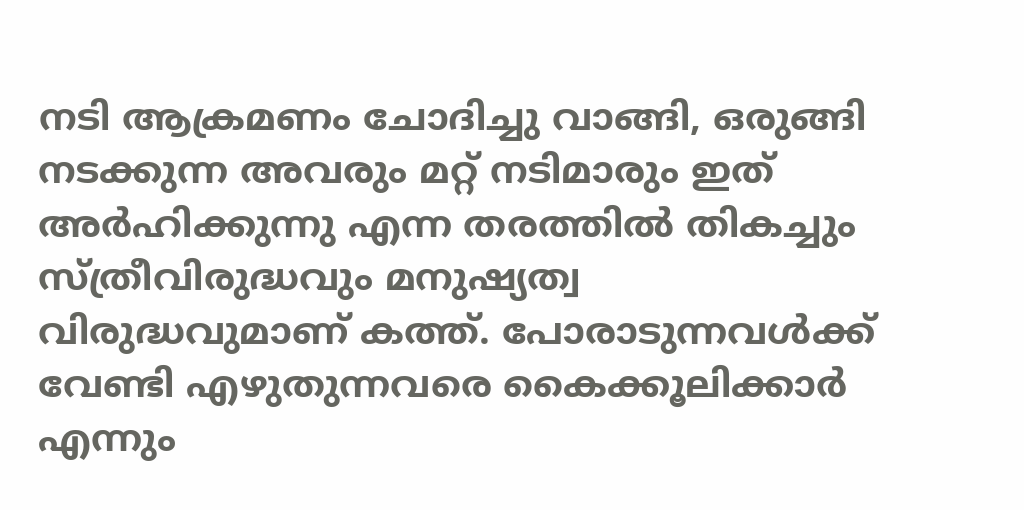നടി ആക്രമണം ചോദിച്ചു വാങ്ങി, ഒരുങ്ങി നടക്കുന്ന അവരും മറ്റ് നടിമാരും ഇത് അര്‍ഹിക്കുന്നു എന്ന തരത്തിൽ തികച്ചും സ്ത്രീവിരുദ്ധവും മനുഷ്യത്വ വിരുദ്ധവുമാണ് കത്ത്. പോരാടുന്നവള്‍ക്ക് വേണ്ടി എഴുതുന്നവരെ കൈക്കൂലിക്കാര്‍ എന്നും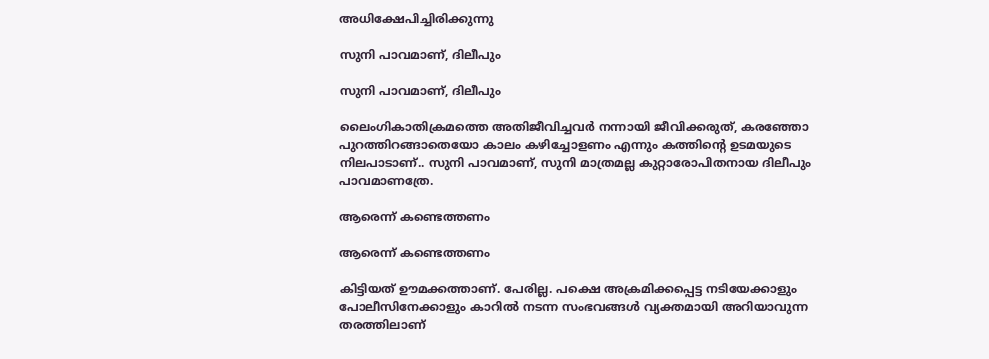അധിക്ഷേപിച്ചിരിക്കുന്നു

സുനി പാവമാണ്, ദിലീപും

സുനി പാവമാണ്, ദിലീപും

ലൈംഗികാതിക്രമത്തെ അതിജീവിച്ചവര്‍ നന്നായി ജീവിക്കരുത്, കരഞ്ഞോ പുറത്തിറങ്ങാതെയോ കാലം കഴിച്ചോളണം എന്നും കത്തിന്റെ ഉടമയുടെ നിലപാടാണ്.. സുനി പാവമാണ്, സുനി മാത്രമല്ല കുറ്റാരോപിതനായ ദിലീപും പാവമാണത്രേ.

ആരെന്ന് കണ്ടെത്തണം

ആരെന്ന് കണ്ടെത്തണം

കിട്ടിയത് ഊമക്കത്താണ്. പേരില്ല. പക്ഷെ അക്രമിക്കപ്പെട്ട നടിയേക്കാളും പോലീസിനേക്കാളും കാറില്‍ നടന്ന സംഭവങ്ങള്‍ വ്യക്തമായി അറിയാവുന്ന തരത്തിലാണ്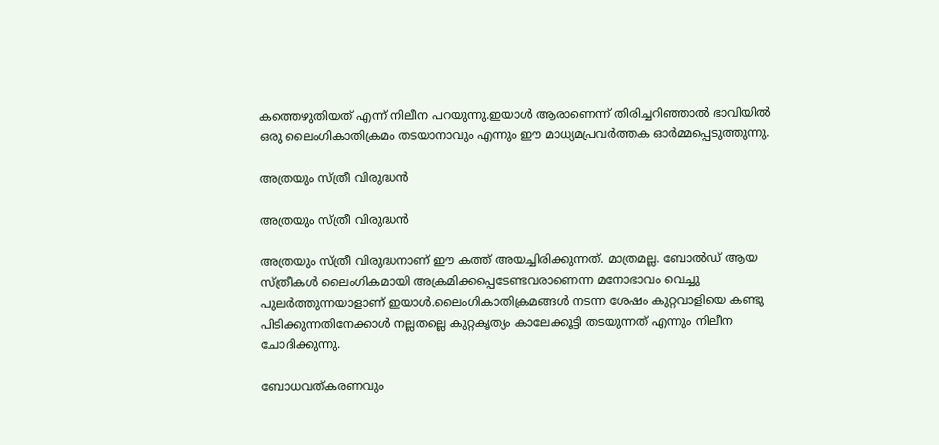കത്തെഴുതിയത് എന്ന് നിലീന പറയുന്നു.ഇയാള്‍ ആരാണെന്ന് തിരിച്ചറിഞ്ഞാല്‍ ഭാവിയില്‍ ഒരു ലൈംഗികാതിക്രമം തടയാനാവും എന്നും ഈ മാധ്യമപ്രവർത്തക ഓർമ്മപ്പെടുത്തുന്നു.

അത്രയും സ്ത്രീ വിരുദ്ധൻ

അത്രയും സ്ത്രീ വിരുദ്ധൻ

അത്രയും സ്ത്രീ വിരുദ്ധനാണ് ഈ കത്ത് അയച്ചിരിക്കുന്നത്. മാത്രമല്ല. ബോല്‍ഡ് ആയ സ്ത്രീകള്‍ ലൈംഗികമായി അക്രമിക്കപ്പെടേണ്ടവരാണെന്ന മനോഭാവം വെച്ചു പുലര്‍ത്തുന്നയാളാണ് ഇയാള്‍.ലൈംഗികാതിക്രമങ്ങള്‍ നടന്ന ശേഷം കുറ്റവാളിയെ കണ്ടു പിടിക്കുന്നതിനേക്കാള്‍ നല്ലതല്ലെ കുറ്റകൃത്യം കാലേക്കൂട്ടി തടയുന്നത് എന്നും നിലീന ചോദിക്കുന്നു.

ബോധവത്കരണവും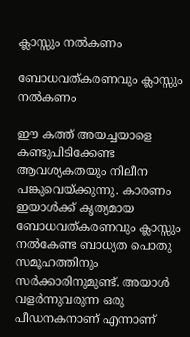ക്ലാസ്സും നല്‍കണം

ബോധവത്കരണവും ക്ലാസ്സും നല്‍കണം

ഈ കത്ത് അയച്ചയാളെ കണ്ടുപിടിക്കേണ്ട ആവശ്യകതയും നിലീന പങ്കുവെയ്ക്കുന്നു. കാരണം ഇയാള്‍ക്ക് കൃത്യമായ ബോധവത്കരണവും ക്ലാസ്സും നല്‍കേണ്ട ബാധ്യത പൊതു സമൂഹത്തിനും സര്‍ക്കാരിനുമുണ്ട്. അയാൾ വളർന്നുവരുന്ന ഒരു പീഡനകനാണ് എന്നാണ്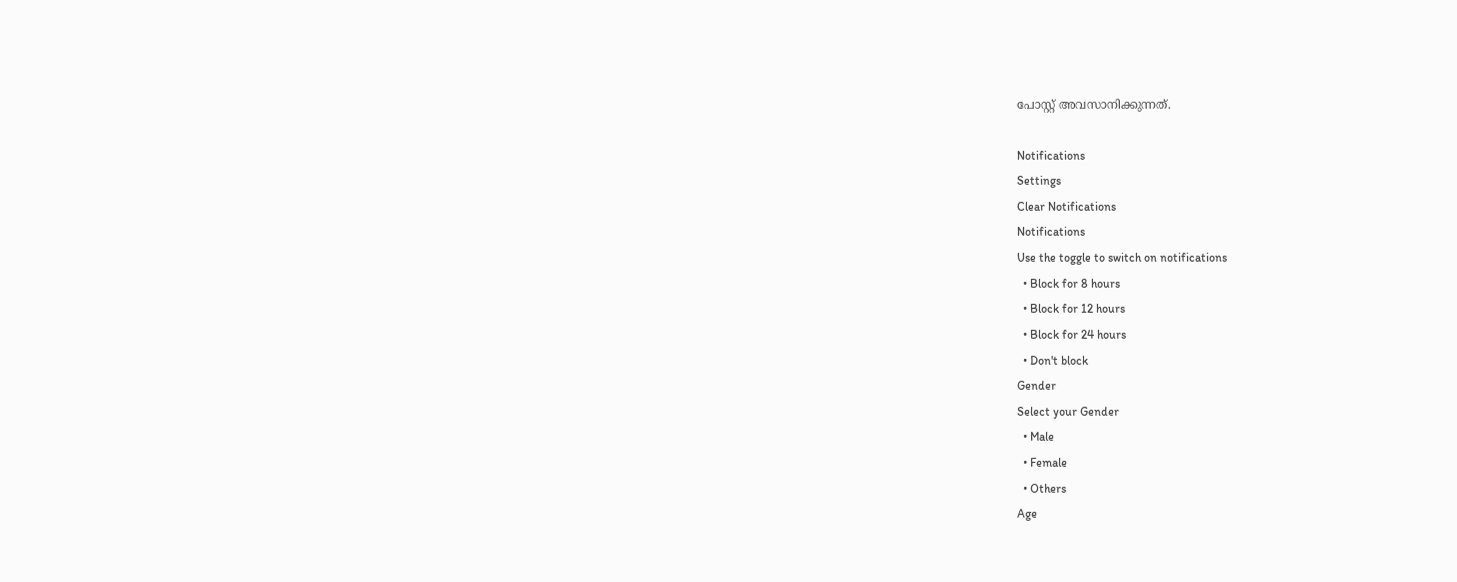പോസ്റ്റ് അവസാനിക്കുന്നത്.

Notifications
Settings
Clear Notifications
Notifications
Use the toggle to switch on notifications
  • Block for 8 hours
  • Block for 12 hours
  • Block for 24 hours
  • Don't block
Gender
Select your Gender
  • Male
  • Female
  • Others
Age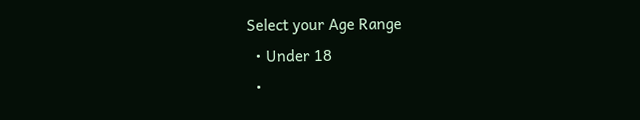Select your Age Range
  • Under 18
  •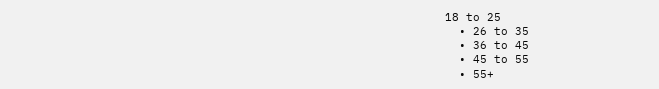18 to 25
  • 26 to 35
  • 36 to 45
  • 45 to 55
  • 55+